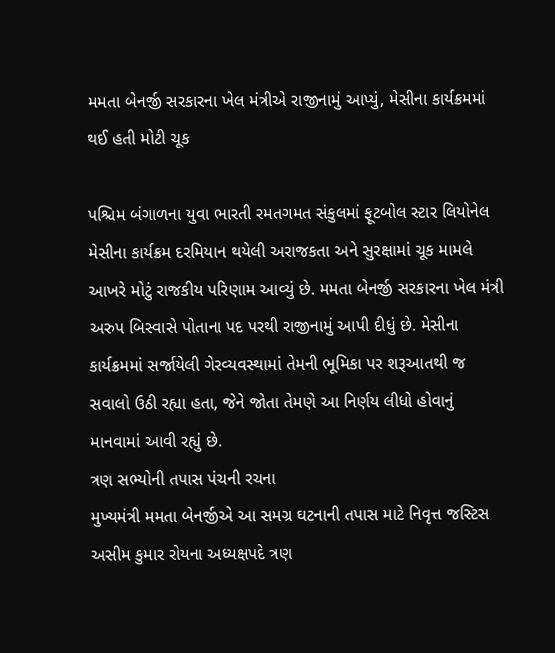મમતા બેનર્જી સરકારના ખેલ મંત્રીએ રાજીનામું આપ્યું, મેસીના કાર્યક્રમમાં થઈ હતી મોટી ચૂક

પશ્ચિમ બંગાળના યુવા ભારતી રમતગમત સંકુલમાં ફૂટબોલ સ્ટાર લિયોનેલ મેસીના કાર્યક્રમ દરમિયાન થયેલી અરાજકતા અને સુરક્ષામાં ચૂક મામલે આખરે મોટું રાજકીય પરિણામ આવ્યું છે. મમતા બેનર્જી સરકારના ખેલ મંત્રી અરુપ બિસ્વાસે પોતાના પદ પરથી રાજીનામું આપી દીધું છે. મેસીના કાર્યક્રમમાં સર્જાયેલી ગેરવ્યવસ્થામાં તેમની ભૂમિકા પર શરૂઆતથી જ સવાલો ઉઠી રહ્યા હતા, જેને જોતા તેમણે આ નિર્ણય લીધો હોવાનું માનવામાં આવી રહ્યું છે.
ત્રણ સભ્યોની તપાસ પંચની રચના
મુખ્યમંત્રી મમતા બેનર્જીએ આ સમગ્ર ઘટનાની તપાસ માટે નિવૃત્ત જસ્ટિસ અસીમ કુમાર રોયના અધ્યક્ષપદે ત્રણ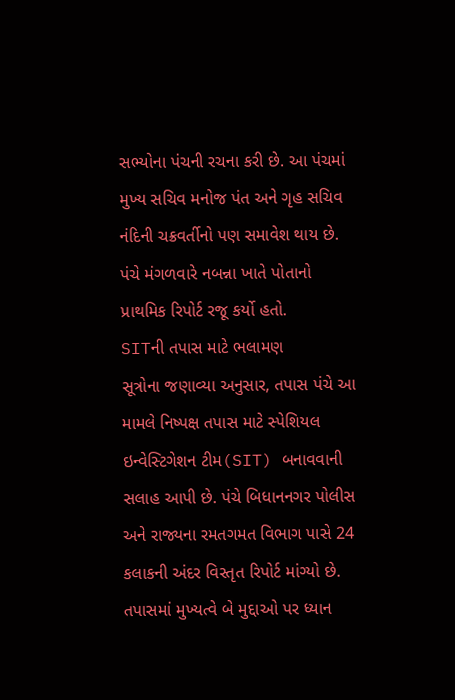સભ્યોના પંચની રચના કરી છે. આ પંચમાં મુખ્ય સચિવ મનોજ પંત અને ગૃહ સચિવ નંદિની ચક્રવર્તીનો પણ સમાવેશ થાય છે. પંચે મંગળવારે નબન્ના ખાતે પોતાનો પ્રાથમિક રિપોર્ટ રજૂ કર્યો હતો.
SITની તપાસ માટે ભલામણ
સૂત્રોના જણાવ્યા અનુસાર, તપાસ પંચે આ મામલે નિષ્પક્ષ તપાસ માટે સ્પેશિયલ ઇન્વેસ્ટિગેશન ટીમ(SIT) બનાવવાની સલાહ આપી છે. પંચે બિધાનનગર પોલીસ અને રાજ્યના રમતગમત વિભાગ પાસે 24 કલાકની અંદર વિસ્તૃત રિપોર્ટ માંગ્યો છે. તપાસમાં મુખ્યત્વે બે મુદ્દાઓ પર ધ્યાન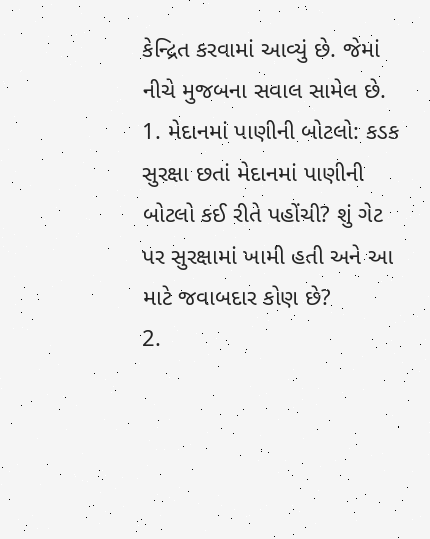કેન્દ્રિત કરવામાં આવ્યું છે. જેમાં નીચે મુજબના સવાલ સામેલ છે.
1. મેદાનમાં પાણીની બોટલો: કડક સુરક્ષા છતાં મેદાનમાં પાણીની બોટલો કઈ રીતે પહોંચી? શું ગેટ પર સુરક્ષામાં ખામી હતી અને આ માટે જવાબદાર કોણ છે?
2.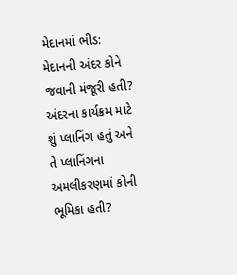મેદાનમાં ભીડ: મેદાનની અંદર કોને જવાની મંજૂરી હતી? અંદરના કાર્યક્રમ માટે શું પ્લાનિંગ હતું અને તે પ્લાનિંગના અમલીકરણમાં કોની ભૂમિકા હતી?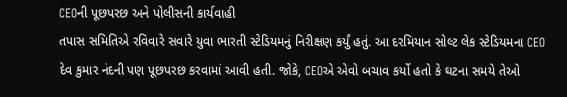CEOની પૂછપરછ અને પોલીસની કાર્યવાહી
તપાસ સમિતિએ રવિવારે સવારે યુવા ભારતી સ્ટેડિયમનું નિરીક્ષણ કર્યું હતું. આ દરમિયાન સોલ્ટ લેક સ્ટેડિયમના CEO દેવ કુમાર નંદની પણ પૂછપરછ કરવામાં આવી હતી. જોકે, CEOએ એવો બચાવ કર્યો હતો કે ઘટના સમયે તેઓ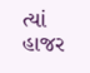ત્યાં હાજર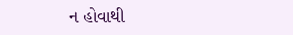ન હોવાથી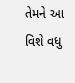તેમને આ વિશે વધુ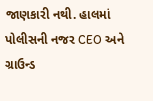જાણકારી નથી. હાલમાં પોલીસની નજર CEO અને ગ્રાઉન્ડ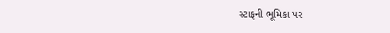સ્ટાફની ભૂમિકા પર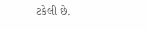ટકેલી છે.